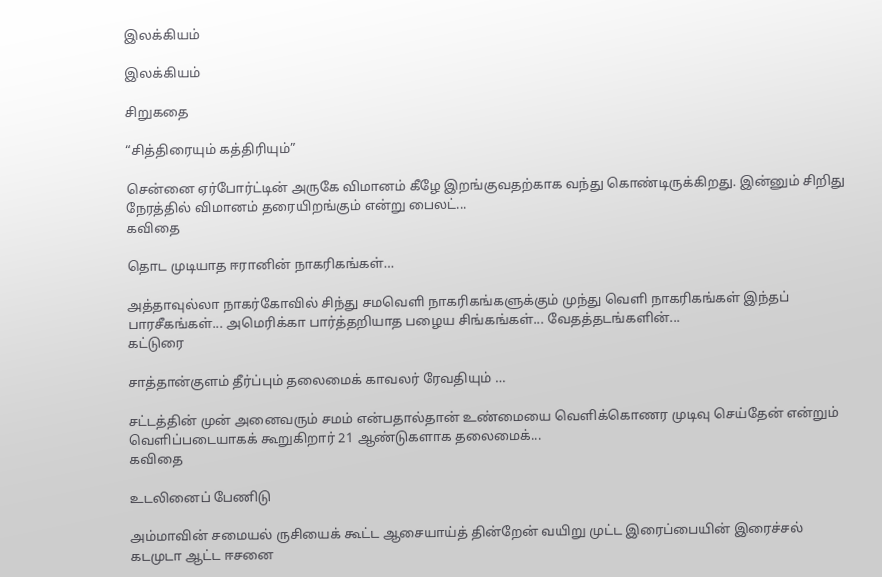இலக்கியம்

இலக்கியம்

சிறுகதை

“சித்திரையும் கத்திரியும்”

சென்னை ஏர்போர்ட்டின் அருகே விமானம் கீழே இறங்குவதற்காக வந்து கொண்டிருக்கிறது. இன்னும் சிறிது நேரத்தில் விமானம் தரையிறங்கும் என்று பைலட்...
கவிதை

தொட முடியாத ஈரானின் நாகரிகங்கள்…

அத்தாவுல்லா நாகர்கோவில் சிந்து சமவெளி நாகரிகங்களுக்கும் முந்து வெளி நாகரிகங்கள் இந்தப் பாரசீகங்கள்... அமெரிக்கா பார்த்தறியாத பழைய சிங்கங்கள்... வேதத்தடங்களின்...
கட்டுரை

சாத்தான்குளம் தீர்ப்பும் தலைமைக் காவலர் ரேவதியும் …

சட்டத்தின் முன் அனைவரும் சமம் என்பதால்தான் உண்மையை வெளிக்கொணர முடிவு செய்தேன் என்றும் வெளிப்படையாகக் கூறுகிறார் 21 ஆண்டுகளாக தலைமைக்...
கவிதை

உடலினைப் பேணிடு

அம்மாவின் சமையல் ருசியைக் கூட்ட ஆசையாய்த் தின்றேன் வயிறு முட்ட இரைப்பையின் இரைச்சல் கடமுடா ஆட்ட ஈசனை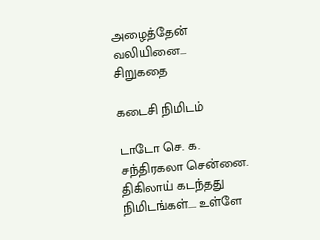அழைத்தேன் வலியினை...
சிறுகதை

கடைசி நிமிடம்

டாடோ செ. க. சந்திரகலா சென்னை. திகிலாய் கடந்தது நிமிடங்கள்.... உள்ளே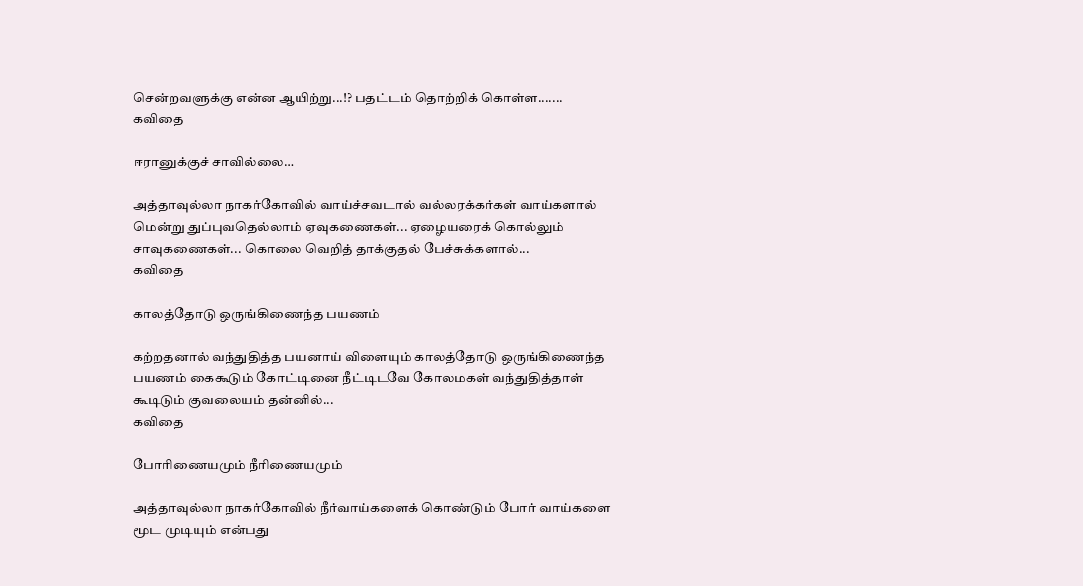சென்றவளுக்கு என்ன ஆயிற்று...!? பதட்டம் தொற்றிக் கொள்ள.......
கவிதை

ஈரானுக்குச் சாவில்லை…

அத்தாவுல்லா நாகர்கோவில் வாய்ச்சவடால் வல்லரக்கர்கள் வாய்களால் மென்று துப்புவதெல்லாம் ஏவுகணைகள்... ஏழையரைக் கொல்லும் சாவுகணைகள்... கொலை வெறித் தாக்குதல் பேச்சுக்களால்...
கவிதை

காலத்தோடு ஒருங்கிணைந்த பயணம்

கற்றதனால் வந்துதித்த பயனாய் விளையும் காலத்தோடு ஒருங்கிணைந்த பயணம் கைகூடும் கோட்டினை நீட்டிடவே கோலமகள் வந்துதித்தாள் கூடிடும் குவலையம் தன்னில்...
கவிதை

போரிணையமும் நீரிணையமும்

அத்தாவுல்லா நாகர்கோவில் நீர்வாய்களைக் கொண்டும் போர் வாய்களை மூட முடியும் என்பது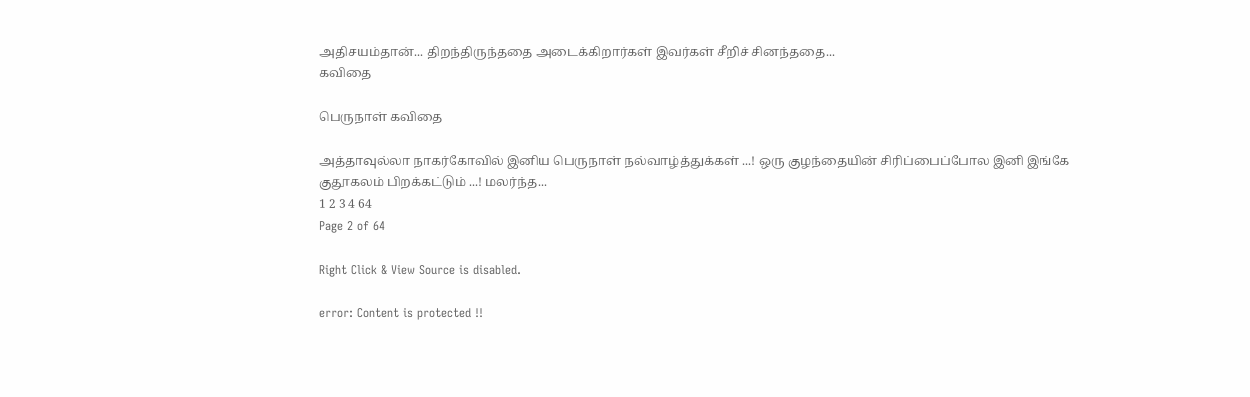அதிசயம்தான்... திறந்திருந்ததை அடைக்கிறார்கள் இவர்கள் சீறிச் சினந்ததை...
கவிதை

பெருநாள் கவிதை

அத்தாவுல்லா நாகர்கோவில் இனிய பெருநாள் நல்வாழ்த்துக்கள் ...! ஒரு குழந்தையின் சிரிப்பைப்போல இனி இங்கே குதூகலம் பிறக்கட்டும் ...! மலர்ந்த...
1 2 3 4 64
Page 2 of 64

Right Click & View Source is disabled.

error: Content is protected !!